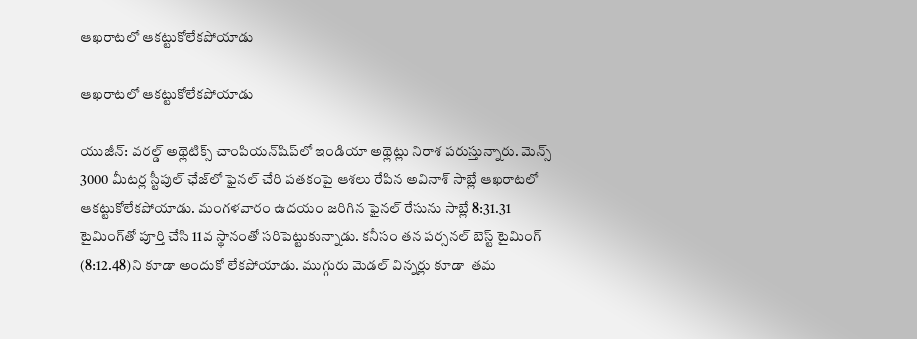ఆఖరాటలో ఆకట్టుకోలేకపోయాడు

ఆఖరాటలో ఆకట్టుకోలేకపోయాడు

యుజీన్‌‌‌‌‌‌‌‌‌‌‌‌‌‌‌‌: వరల్డ్‌‌‌‌‌‌‌‌‌‌‌‌‌‌‌‌ అథ్లెటిక్స్‌‌‌‌‌‌‌‌‌‌‌‌‌‌‌‌ చాంపియన్‌‌‌‌‌‌‌‌‌‌‌‌‌‌‌‌షిప్‌‌‌‌‌‌‌‌‌‌‌‌‌‌‌‌లో ఇండియా అథ్లెట్లు నిరాశ పరుస్తున్నారు. మెన్స్‌‌‌‌‌‌‌‌‌‌‌‌‌‌‌‌ 3000 మీటర్ల స్టీపుల్‌‌‌‌‌‌‌‌‌‌‌‌‌‌‌‌ ఛేజ్‌‌‌‌‌‌‌‌‌‌‌‌‌‌‌‌లో ఫైనల్‌‌‌‌‌‌‌‌‌‌‌‌‌‌‌‌ చేరి పతకంపై ఆశలు రేపిన అవినాశ్‌‌‌‌‌‌‌‌‌‌‌‌‌‌‌‌ సాబ్లే ఆఖరాటలో ఆకట్టుకోలేకపోయాడు. మంగళవారం ఉదయం జరిగిన ఫైనల్‌‌‌‌‌‌‌‌‌‌‌‌‌‌‌‌ రేసును సాబ్లే 8:31.31 టైమింగ్‌‌‌‌‌‌‌‌‌‌‌‌‌‌‌‌తో పూర్తి చేసి 11వ స్థానంతో సరిపెట్టుకున్నాడు. కనీసం తన పర్సనల్‌‌‌‌‌‌‌‌‌‌‌‌‌‌‌‌ బెస్ట్‌‌‌‌‌‌‌‌‌‌‌‌‌‌‌‌ టైమింగ్‌‌‌‌‌‌‌‌‌‌‌‌‌‌‌‌ (8:12.48)ని కూడా అందుకో లేకపోయాడు. ముగ్గురు మెడల్‌‌‌‌‌‌‌‌‌‌‌‌‌‌‌‌ విన్నర్లు కూడా  తమ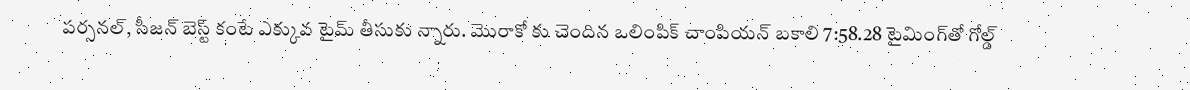పర్సనల్‌‌‌‌‌‌‌‌‌‌‌‌‌‌‌‌, సీజన్‌‌‌‌‌‌‌‌‌‌‌‌‌‌‌‌ బెస్ట్‌‌‌‌‌‌‌‌‌‌‌‌‌‌‌‌ కంటే ఎక్కువ టైమ్‌‌‌‌‌‌‌‌‌‌‌‌‌‌‌‌ తీసుకు న్నారు. మొరాకో కు చెందిన ఒలింపిక్‌‌‌‌‌‌‌‌‌‌‌‌‌‌‌‌ చాంపియన్‌‌‌‌‌‌‌‌‌‌‌‌‌‌‌‌ బకాలి 7:58.28 టైమింగ్‌‌‌‌‌‌‌‌‌‌‌‌‌‌‌‌తో గోల్డ్‌‌‌‌‌‌‌‌‌‌‌‌‌‌‌‌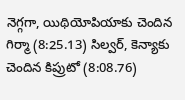నెగ్గగా, యిథియోపియాకు చెందిన గిర్మా (8:25.13) సిల్వర్‌‌‌‌‌‌‌‌‌‌‌‌‌‌‌‌, కెన్యాకు చెందిన కిప్రుటో (8:08.76)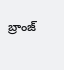బ్రాంజ్‌‌‌‌‌‌‌‌‌‌‌‌‌‌‌‌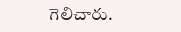గెలిచారు.